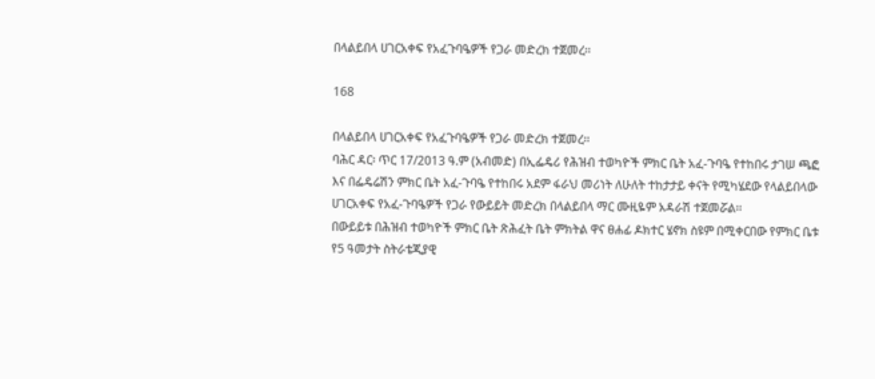በላልይበላ ሀገርአቀፍ የአፈጉባዔዎች የጋራ መድረክ ተጀመረ፡፡

168

በላልይበላ ሀገርአቀፍ የአፈጉባዔዎች የጋራ መድረክ ተጀመረ፡፡
ባሕር ዳር፡ ጥር 17/2013 ዓ.ም (አብመድ) በኢፌዴሪ የሕዝብ ተወካዮች ምክር ቤት አፈ-ጉባዔ የተከበሩ ታገሠ ጫፎ እና በፌዴሬሽን ምክር ቤት አፈ-ጉባዔ የተከበሩ አደም ፋራህ መሪነት ለሁለት ተከታታይ ቀናት የሚካሄደው የላልይበላው ሀገርአቀፍ የአፈ-ጉባዔዎች የጋራ የውይይት መድረክ በላልይበላ ማር ሙዚዬም አዳራሽ ተጀመሯል፡፡
በውይይቱ በሕዝብ ተወካዮች ምክር ቤት ጽሕፈት ቤት ምክትል ዋና ፀሐፊ ዶክተር ሄኖክ ስዩም በሚቀርበው የምክር ቤቱ የ5 ዓመታት ስትራቴጂያዊ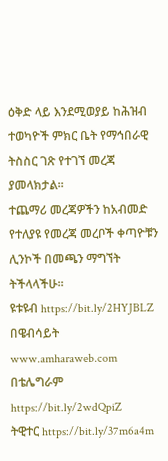ዕቅድ ላይ እንደሚወያይ ከሕዝብ ተወካዮች ምክር ቤት የማኅበራዊ ትስስር ገጽ የተገኘ መረጃ ያመላክታል፡፡
ተጨማሪ መረጃዎችን ከአብመድ የተለያዩ የመረጃ መረቦች ቀጣዮቹን ሊንኮች በመጫን ማግኘት ትችላላችሁ፡፡
ዩቱዩብ https://bit.ly/2HYJBLZ
በዌብሳይት www.amharaweb.com
በቴሌግራም https://bit.ly/2wdQpiZ
ትዊተር https://bit.ly/37m6a4m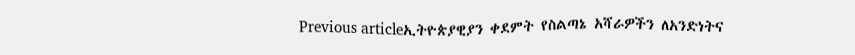Previous articleኢትዮጵያዊያን ቀደምት የስልጣኔ አሻራዎችን ለአንድነትና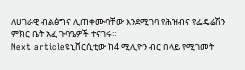ለሀገራዊ ብልፅግና ሊጠቀሙባቸው እንደሚገባ የሕዝብና የፌዴሬሽን ምክር ቤት አፈ ጉባዔዎች ተናገሩ።
Next articleዩኒቨርሲቲው ከ4 ሚሊዮን ብር በላይ የሚገመት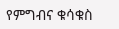የምግብና ቁሳቁስ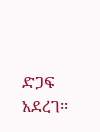ድጋፍ አደረገ፡፡